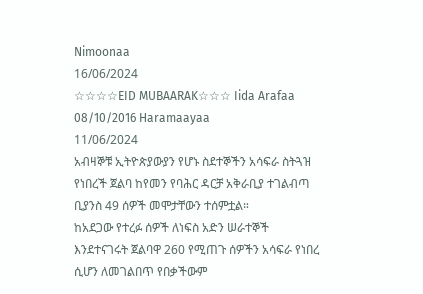Nimoonaa
16/06/2024
☆☆☆☆EID MUBAARAK☆☆☆ Iida Arafaa 08/10/2016 Haramaayaa
11/06/2024
አብዛኞቹ ኢትዮጵያውያን የሆኑ ስደተኞችን አሳፍራ ስትጓዝ የነበረች ጀልባ ከየመን የባሕር ዳርቻ አቅራቢያ ተገልብጣ ቢያንስ 49 ሰዎች መሞታቸውን ተሰምቷል።
ከአደጋው የተረፉ ሰዎች ለነፍስ አድን ሠራተኞች እንደተናገሩት ጀልባዋ 260 የሚጠጉ ሰዎችን አሳፍራ የነበረ ሲሆን ለመገልበጥ የበቃችውም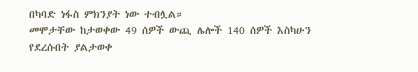በካባድ ነፋስ ምክንያት ነው ተብሏል።
መሞታቸው ከታወቀው 49 ሰዎች ውጪ ሌሎች 140 ሰዎች እስካሁን የደረሱበት ያልታወቀ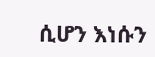ሲሆን እነሱን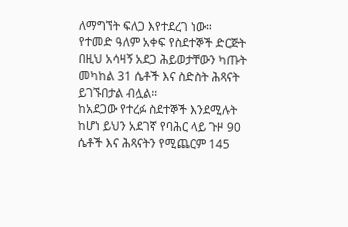ለማግኘት ፍለጋ እየተደረገ ነው።
የተመድ ዓለም አቀፍ የስደተኞች ድርጅት በዚህ አሳዛኝ አደጋ ሕይወታቸውን ካጡት መካከል 31 ሴቶች እና ስድስት ሕጻናት ይገኙበታል ብሏል።
ከአደጋው የተረፉ ስደተኞች እንደሚሉት ከሆነ ይህን አደገኛ የባሕር ላይ ጉዞ 90 ሴቶች እና ሕጻናትን የሚጨርም 145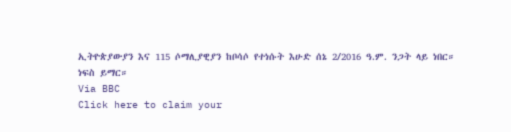ኢትዮጵያውያን እና 115 ሶማሊያዊያን ከቦሳሶ የተነሱት እሁድ ሰኔ 2/2016 ዓ.ም. ንጋት ላይ ነበር።
ነፍስ ይማር።
Via BBC
Click here to claim your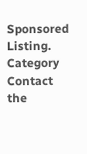Sponsored Listing.
Category
Contact the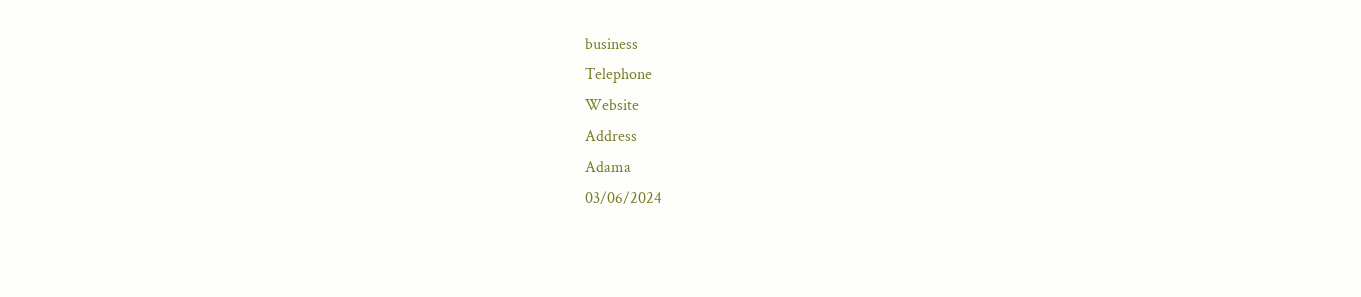business
Telephone
Website
Address
Adama
03/06/2024